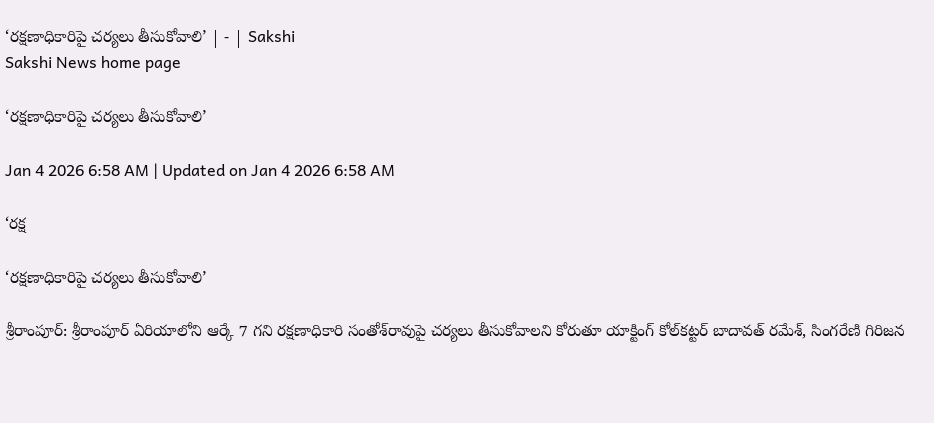‘రక్షణాధికారిపై చర్యలు తీసుకోవాలి’ | - | Sakshi
Sakshi News home page

‘రక్షణాధికారిపై చర్యలు తీసుకోవాలి’

Jan 4 2026 6:58 AM | Updated on Jan 4 2026 6:58 AM

‘రక్ష

‘రక్షణాధికారిపై చర్యలు తీసుకోవాలి’

శ్రీరాంపూర్‌: శ్రీరాంపూర్‌ ఏరియాలోని ఆర్కే 7 గని రక్షణాధికారి సంతోశ్‌రావుపై చర్యలు తీసుకోవాలని కోరుతూ యాక్టింగ్‌ కోల్‌కట్టర్‌ బాదావత్‌ రమేశ్‌, సింగరేణి గిరిజన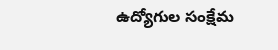ఉద్యోగుల సంక్షేమ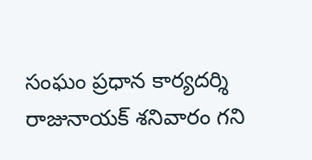సంఘం ప్రధాన కార్యదర్శి రాజునాయక్‌ శనివారం గని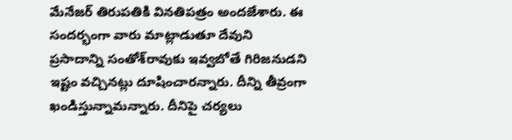మేనేజర్‌ తిరుపతికి వినతిపత్రం అందజేశారు. ఈ సందర్భంగా వారు మాట్లాడుతూ దేవుని ప్రసాదాన్ని సంతోశ్‌రావుకు ఇవ్వబోతే గిరిజనుడని ఇష్టం వచ్చినట్లు దూషించారన్నారు. దీన్ని తీవ్రంగా ఖండిస్తున్నామన్నారు. దీనిపై చర్యలు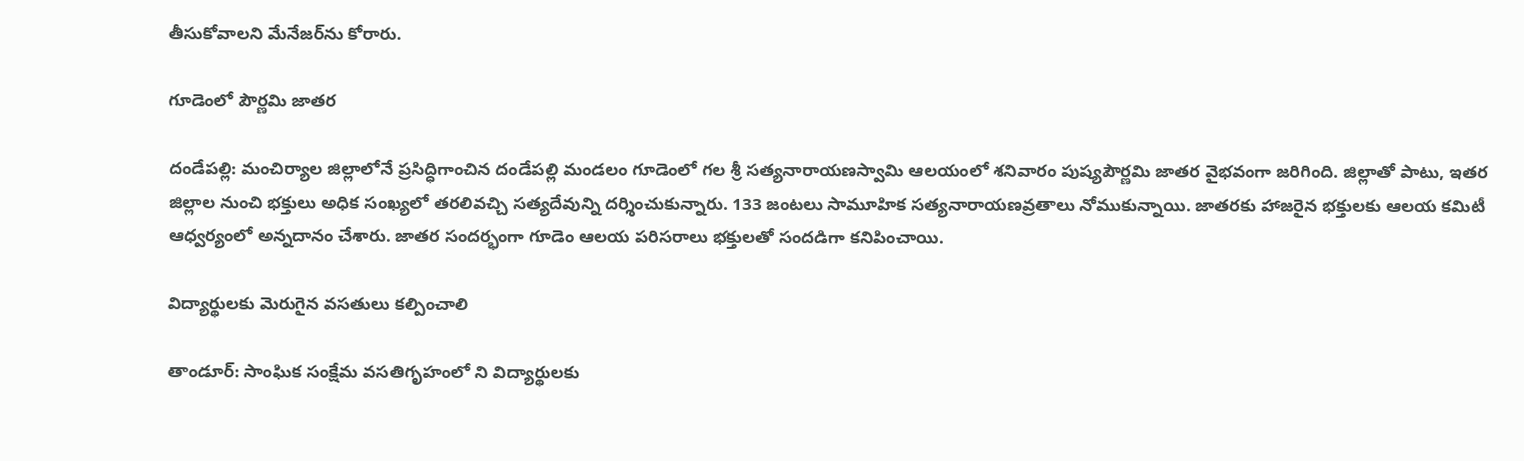తీసుకోవాలని మేనేజర్‌ను కోరారు.

గూడెంలో పౌర్ణమి జాతర

దండేపల్లి: మంచిర్యాల జిల్లాలోనే ప్రసిద్ధిగాంచిన దండేపల్లి మండలం గూడెంలో గల శ్రీ సత్యనారాయణస్వామి ఆలయంలో శనివారం పుష్యపౌర్ణమి జాతర వైభవంగా జరిగింది. జిల్లాతో పాటు, ఇతర జిల్లాల నుంచి భక్తులు అధిక సంఖ్యలో తరలివచ్చి సత్యదేవున్ని దర్శించుకున్నారు. 133 జంటలు సామూహిక సత్యనారాయణవ్రతాలు నోముకున్నాయి. జాతరకు హాజరైన భక్తులకు ఆలయ కమిటీ ఆధ్వర్యంలో అన్నదానం చేశారు. జాతర సందర్భంగా గూడెం ఆలయ పరిసరాలు భక్తులతో సందడిగా కనిపించాయి.

విద్యార్థులకు మెరుగైన వసతులు కల్పించాలి

తాండూర్‌: సాంఘిక సంక్షేమ వసతిగృహంలో ని విద్యార్థులకు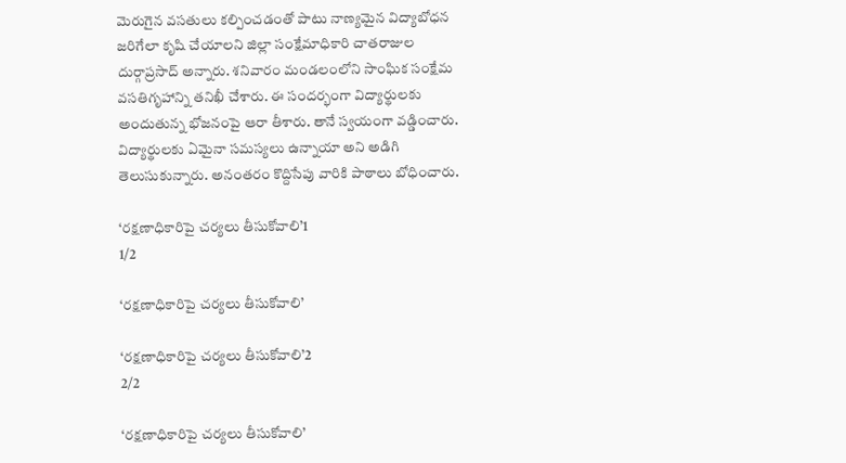మెరుగైన వసతులు కల్పించడంతో పాటు నాణ్యమైన విద్యాబోధన జరిగేలా కృషి చేయాలని జిల్లా సంక్షేమాధికారి చాతరాజుల దుర్గాప్రసాద్‌ అన్నారు. శనివారం మండలంలోని సాంఘిక సంక్షేమ వసతిగృహాన్ని తనిఖీ చేశారు. ఈ సందర్భంగా విద్యార్థులకు అందుతున్న భోజనంపై ఆరా తీశారు. తానే స్వయంగా వడ్డించారు. విద్యార్థులకు ఏమైనా సమస్యలు ఉన్నాయా అని అడిగి తెలుసుకున్నారు. అనంతరం కొద్దిసేపు వారికి పాఠాలు బోధించారు.

‘రక్షణాధికారిపై చర్యలు తీసుకోవాలి’1
1/2

‘రక్షణాధికారిపై చర్యలు తీసుకోవాలి’

‘రక్షణాధికారిపై చర్యలు తీసుకోవాలి’2
2/2

‘రక్షణాధికారిపై చర్యలు తీసుకోవాలి’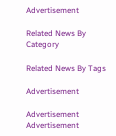Advertisement

Related News By Category

Related News By Tags

Advertisement

Advertisement
Advertisement